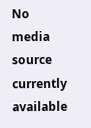No media source currently available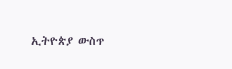ኢትዮጵያ ውስጥ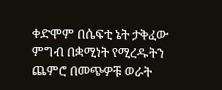ቀድሞም በሴፍቲ ኔት ታቅፈው ምግብ በቋሚነት የሚረዱትን ጨምሮ በመጭዎቹ ወራት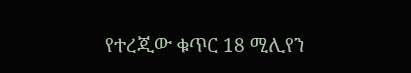የተረጂው ቁጥር 18 ሚሊየን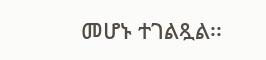መሆኑ ተገልጿል፡፡